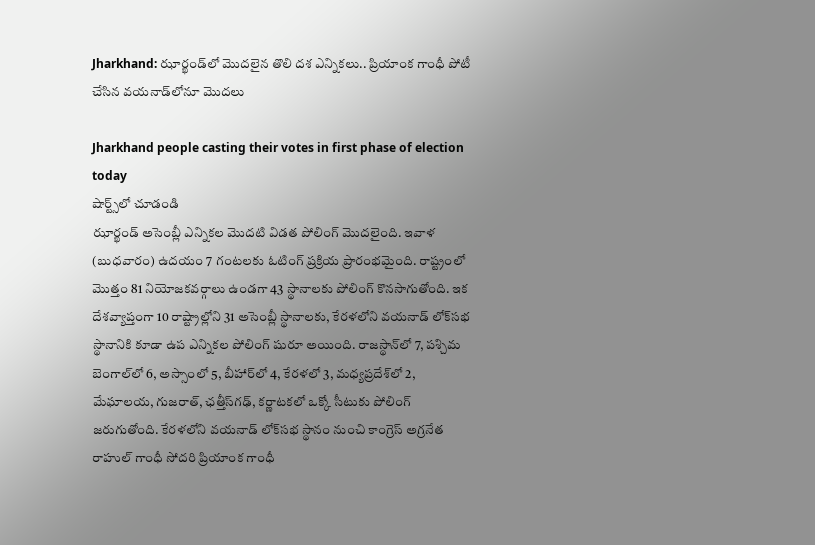Jharkhand: ఝార్ఖండ్‌లో మొదలైన తొలి దశ ఎన్నికలు.. ప్రియాంక గాంధీ పోటీ చేసిన వయనాడ్‌లోనూ మొదలు

Jharkhand people casting their votes in first phase of election today
షార్ట్స్‌లో చూడండి
ఝార్ఖండ్‌ అసెంబ్లీ ఎన్నికల మొదటి విడత పోలింగ్ మొదలైంది. ఇవాళ (బుధవారం) ఉదయం 7 గంటలకు ఓటింగ్ ప్రక్రియ ప్రారంభమైంది. రాష్ట్రంలో మొత్తం 81 నియోజకవర్గాలు ఉండగా 43 స్థానాలకు పోలింగ్ కొనసాగుతోంది. ఇక దేశవ్యాప్తంగా 10 రాష్ట్రాల్లోని 31 అసెంబ్లీ స్థానాలకు, కేరళలోని వయనాడ్ లోక్‌సభ స్థానానికి కూడా ఉప ఎన్నికల పోలింగ్ షురూ అయింది. రాజస్థాన్‌లో 7, పశ్చిమ బెంగాల్‌లో 6, అస్సాంలో 5, బీహార్‌లో 4, కేరళలో 3, మధ్యప్రదేశ్‌లో 2, మేఘాలయ, గుజరాత్, ఛత్తీస్‌గఢ్, కర్ణాటకలో ఒక్కో సీటుకు పోలింగ్ జరుగుతోంది. కేరళలోని వయనాడ్‌ లోక్‌సభ స్థానం నుంచి కాంగ్రెస్ అగ్రనేత రాహుల్ గాంధీ సోదరి ప్రియాంక గాంధీ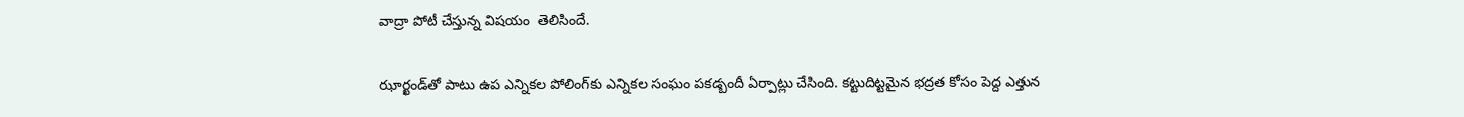వాద్రా పోటీ చేస్తున్న విషయం  తెలిసిందే.

ఝార్ఖండ్‌తో పాటు ఉప ఎన్నికల పోలింగ్‌కు ఎన్నికల సంఘం పకడ్బందీ ఏర్పాట్లు చేసింది. కట్టుదిట్టమైన భద్రత కోసం పెద్ద ఎత్తున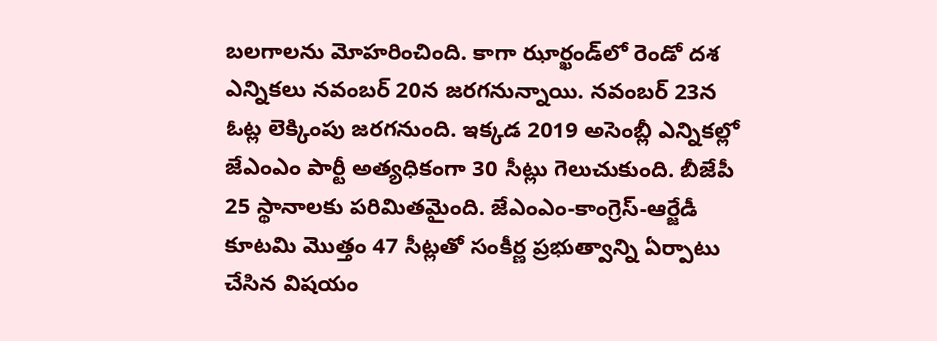బలగాలను మోహరించింది. కాగా ఝార్ఖండ్‌లో రెండో దశ ఎన్నికలు నవంబర్ 20న జరగనున్నాయి. నవంబర్ 23న ఓట్ల లెక్కింపు జరగనుంది. ఇక్కడ 2019 అసెంబ్లీ ఎన్నికల్లో జేఎంఎం పార్టీ అత్యధికంగా 30 సీట్లు గెలుచుకుంది. బీజేపీ 25 స్థానాలకు పరిమితమైంది. జేఎంఎం-కాంగ్రెస్-ఆర్జేడీ కూటమి మొత్తం 47 సీట్లతో సంకీర్ణ ప్రభుత్వాన్ని ఏర్పాటు చేసిన విషయం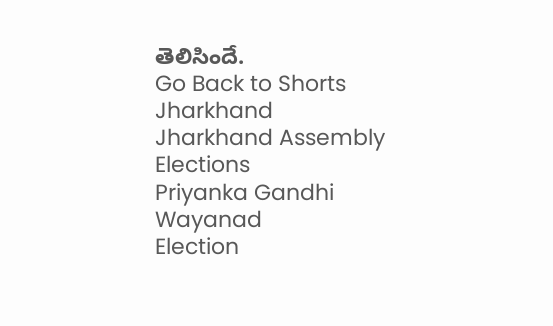తెలిసిందే.
Go Back to Shorts
Jharkhand
Jharkhand Assembly Elections
Priyanka Gandhi
Wayanad
Election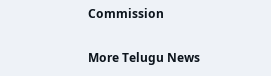Commission

More Telugu News